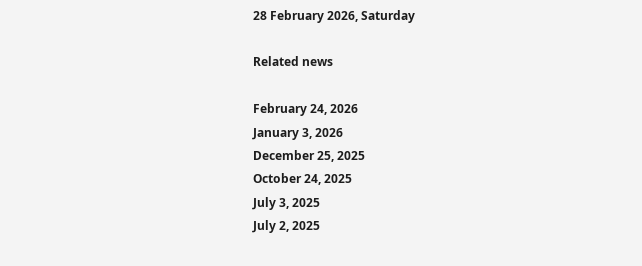28 February 2026, Saturday

Related news

February 24, 2026
January 3, 2026
December 25, 2025
October 24, 2025
July 3, 2025
July 2, 2025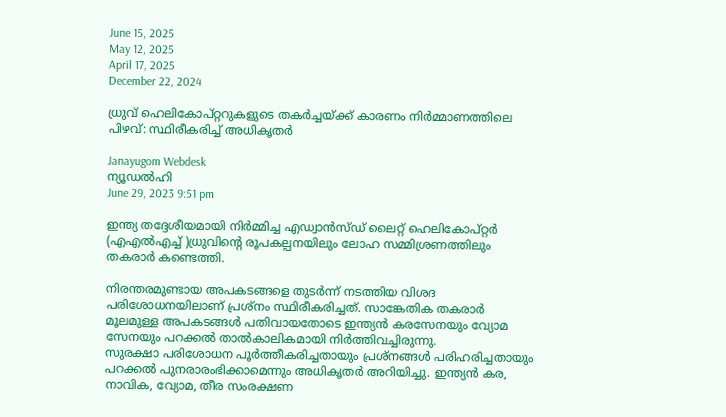June 15, 2025
May 12, 2025
April 17, 2025
December 22, 2024

ധ്രുവ് ഹെലികോപ്റ്ററുകളുടെ തകര്‍ച്ചയ്ക്ക് കാരണം നിര്‍മ്മാണത്തിലെ പിഴവ്: സ്ഥിരീകരിച്ച് അധികൃതര്‍

Janayugom Webdesk
ന്യൂഡല്‍ഹി
June 29, 2023 9:51 pm

ഇന്ത്യ തദ്ദേശീയമായി നിര്‍മ്മിച്ച എഡ്വാൻസ്ഡ് ലൈറ്റ് ഹെലികോപ്റ്റര്‍ (എഎല്‍എച്ച് )ധ്രുവിന്റെ രൂപകല്പനയിലും ലോഹ സമ്മിശ്രണത്തിലും തകരാര്‍ കണ്ടെത്തി.

നിരന്തരമുണ്ടായ അപകടങ്ങളെ തുടര്‍ന്ന് നടത്തിയ വിശദ പരിശോധനയിലാണ് പ്രശ്നം സ്ഥിരീകരിച്ചത്. സാങ്കേതിക തകരാര്‍ മൂലമുള്ള അപകടങ്ങള്‍ പതിവായതോടെ ഇന്ത്യൻ കരസേനയും വ്യോമ സേനയും പറക്കല്‍ താല്‍കാലികമായി നിര്‍ത്തിവച്ചിരുന്നു.
സുരക്ഷാ പരിശോധന പൂര്‍ത്തീകരിച്ചതായും പ്രശ്നങ്ങള്‍ പരിഹരിച്ചതായും പറക്കല്‍ പുനരാരംഭിക്കാമെന്നും അധികൃതര്‍ അറിയിച്ചു. ഇന്ത്യൻ കര, നാവിക, വ്യോമ, തീര സംരക്ഷണ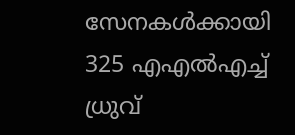സേനകള്‍ക്കായി 325 എഎല്‍എച്ച് ധ്രുവ്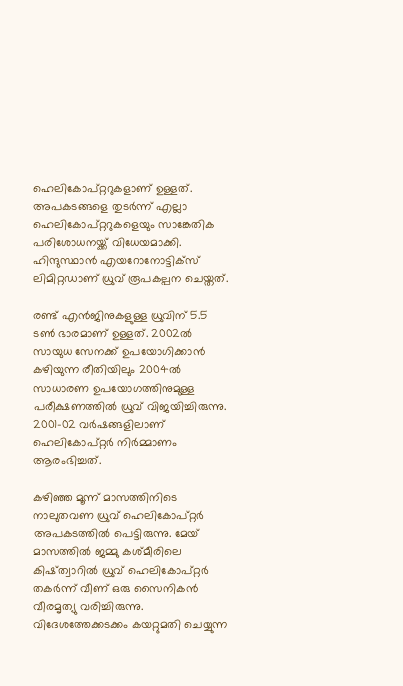ഹെലികോപ്റ്ററുകളാണ് ഉള്ളത്. അപകടങ്ങളെ തുടര്‍ന്ന് എല്ലാ ഹെലികോപ്റ്ററുകളെയും സാങ്കേതിക പരിശോധനയ്ക്ക് വിധേയമാക്കി.
ഹിന്ദുസ്ഥാൻ എയറോനോട്ടിക്സ് ലിമിറ്റഡാണ് ധ്രുവ് രൂപകല്പന ചെയ്തത്.

രണ്ട് എൻജിനുകളുള്ള ധ്രുവിന് 5.5 ടണ്‍ ഭാരമാണ് ഉള്ളത്. 2002ല്‍ സായുധ സേനക്ക് ഉപയോഗിക്കാൻ കഴിയുന്ന രീതിയിലും 2004ല്‍ സാധാരണ ഉപയോഗത്തിനുമുള്ള പരീക്ഷണത്തില്‍ ധ്രുവ് വിജയിച്ചിരുന്നു. 2001-02 വര്‍ഷങ്ങളിലാണ് ഹെലികോപ്റ്റര്‍ നിര്‍മ്മാണം ആരംഭിച്ചത്.

കഴിഞ്ഞ മൂന്ന് മാസത്തിനിടെ നാലുതവണ ധ്രുവ് ഹെലികോപ്റ്റർ അപകടത്തിൽ പെട്ടിരുന്നു. മേയ് മാസത്തില്‍ ജമ്മു കശ്മീരിലെ കിഷ്ത്വാറിൽ ധ്രുവ് ഹെലികോപ്റ്റർ തകർന്ന് വീണ് ഒരു സൈനികൻ വീരമൃത്യു വരിച്ചിരുന്നു. വിദേശത്തേക്കടക്കം കയറ്റുമതി ചെയ്യുന്ന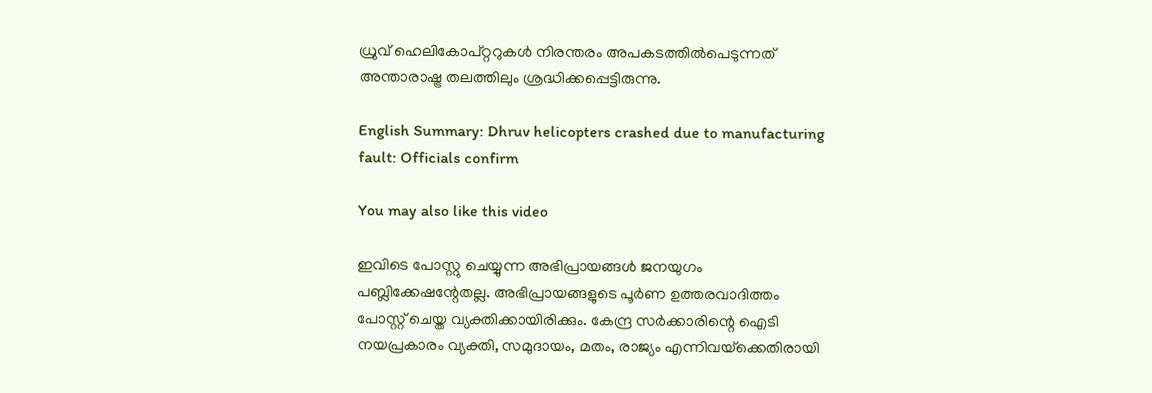ധ്രുവ് ഹെലികോപ്റ്ററുകൾ നിരന്തരം അപകടത്തിൽപെടുന്നത് അന്താരാഷ്ട്ര തലത്തിലും ശ്രദ്ധിക്കപ്പെട്ടിരുന്നു.

English Summary: Dhruv helicopters crashed due to manufacturing fault: Officials confirm

You may also like this video

ഇവിടെ പോസ്റ്റു ചെയ്യുന്ന അഭിപ്രായങ്ങള്‍ ജനയുഗം പബ്ലിക്കേഷന്റേതല്ല. അഭിപ്രായങ്ങളുടെ പൂര്‍ണ ഉത്തരവാദിത്തം പോസ്റ്റ് ചെയ്ത വ്യക്തിക്കായിരിക്കും. കേന്ദ്ര സര്‍ക്കാരിന്റെ ഐടി നയപ്രകാരം വ്യക്തി, സമുദായം, മതം, രാജ്യം എന്നിവയ്‌ക്കെതിരായി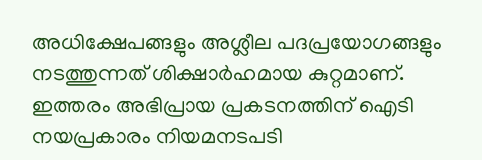അധിക്ഷേപങ്ങളും അശ്ലീല പദപ്രയോഗങ്ങളും നടത്തുന്നത് ശിക്ഷാര്‍ഹമായ കുറ്റമാണ്. ഇത്തരം അഭിപ്രായ പ്രകടനത്തിന് ഐടി നയപ്രകാരം നിയമനടപടി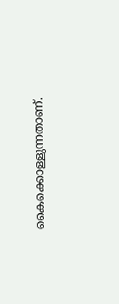കൈക്കൊള്ളുന്നതാണ്.